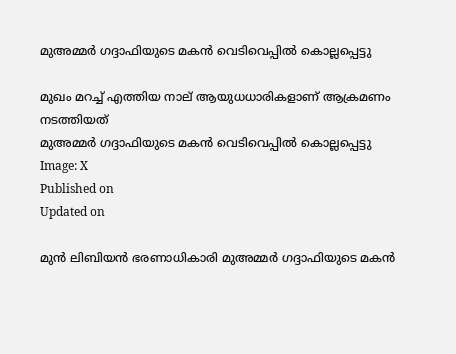മുഅമ്മര്‍ ഗദ്ദാഫിയുടെ മകന്‍ വെടിവെപ്പില്‍ കൊല്ലപ്പെട്ടു

മുഖം മറച്ച് എത്തിയ നാല് ആയുധധാരികളാണ് ആക്രമണം നടത്തിയത്
മുഅമ്മര്‍ ഗദ്ദാഫിയുടെ മകന്‍ വെടിവെപ്പില്‍ കൊല്ലപ്പെട്ടു
Image: X
Published on
Updated on

മുന്‍ ലിബിയന്‍ ഭരണാധികാരി മുഅമ്മര്‍ ഗദ്ദാഫിയുടെ മകന്‍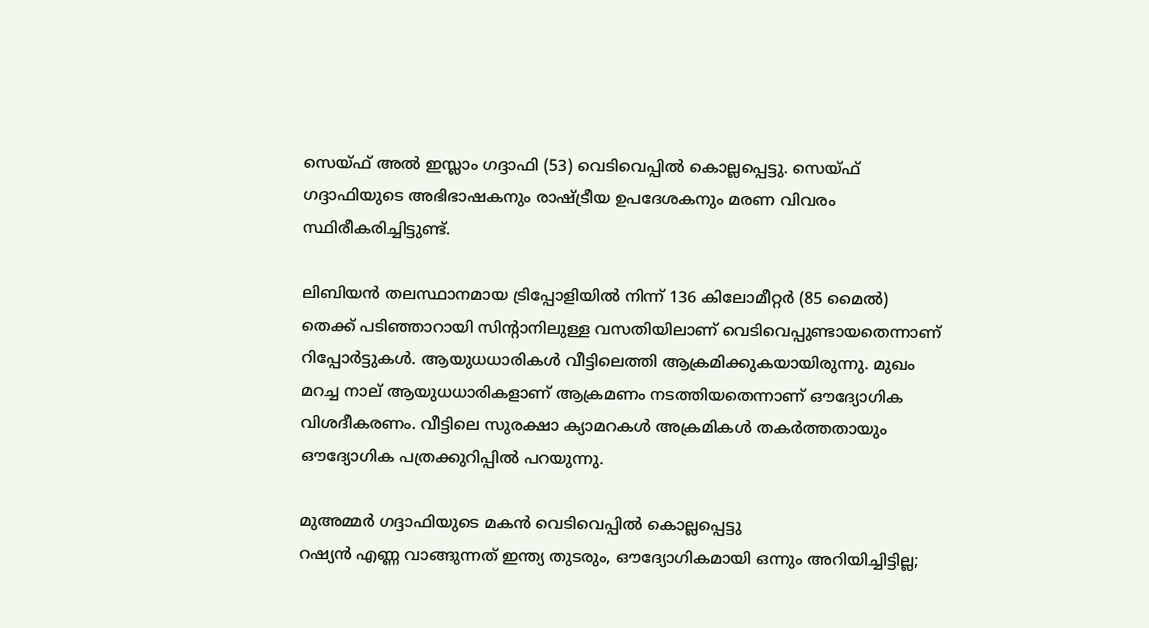സെയ്ഫ് അല്‍ ഇസ്ലാം ഗദ്ദാഫി (53) വെടിവെപ്പില്‍ കൊല്ലപ്പെട്ടു. സെയ്ഫ് ഗദ്ദാഫിയുടെ അഭിഭാഷകനും രാഷ്ട്രീയ ഉപദേശകനും മരണ വിവരം സ്ഥിരീകരിച്ചിട്ടുണ്ട്.

ലിബിയന്‍ തലസ്ഥാനമായ ട്രിപ്പോളിയില്‍ നിന്ന് 136 കിലോമീറ്റര്‍ (85 മൈല്‍) തെക്ക് പടിഞ്ഞാറായി സിന്റാനിലുള്ള വസതിയിലാണ് വെടിവെപ്പുണ്ടായതെന്നാണ് റിപ്പോര്‍ട്ടുകള്‍. ആയുധധാരികള്‍ വീട്ടിലെത്തി ആക്രമിക്കുകയായിരുന്നു. മുഖം മറച്ച നാല് ആയുധധാരികളാണ് ആക്രമണം നടത്തിയതെന്നാണ് ഔദ്യോഗിക വിശദീകരണം. വീട്ടിലെ സുരക്ഷാ ക്യാമറകള്‍ അക്രമികള്‍ തകര്‍ത്തതായും ഔദ്യോഗിക പത്രക്കുറിപ്പിൽ പറയുന്നു.

മുഅമ്മര്‍ ഗദ്ദാഫിയുടെ മകന്‍ വെടിവെപ്പില്‍ കൊല്ലപ്പെട്ടു
റഷ്യന്‍ എണ്ണ വാങ്ങുന്നത് ഇന്ത്യ തുടരും, ഔദ്യോഗികമായി ഒന്നും അറിയിച്ചിട്ടില്ല;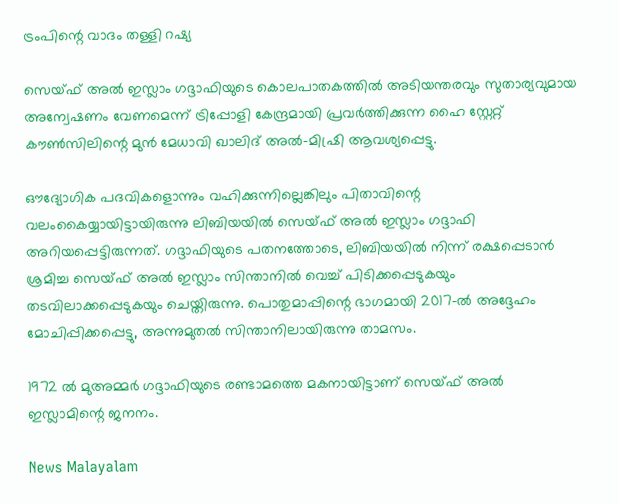ട്രംപിന്റെ വാദം തള്ളി റഷ്യ

സെയ്ഫ് അല്‍ ഇസ്ലാം ഗദ്ദാഫിയുടെ കൊലപാതകത്തില്‍ അടിയന്തരവും സുതാര്യവുമായ അന്വേഷണം വേണമെന്ന് ട്രിപ്പോളി കേന്ദ്രമായി പ്രവര്‍ത്തിക്കുന്ന ഹൈ സ്റ്റേറ്റ് കൗണ്‍സിലിന്റെ മുന്‍ മേധാവി ഖാലിദ് അല്‍-മിഷ്രി ആവശ്യപ്പെട്ടു.

ഔദ്യോഗിക പദവികളൊന്നും വഹിക്കുന്നില്ലെങ്കിലും പിതാവിന്റെ വലംകൈയ്യായിട്ടായിരുന്നു ലിബിയയില്‍ സെയ്ഫ് അല്‍ ഇസ്ലാം ഗദ്ദാഫി അറിയപ്പെട്ടിരുന്നത്. ഗദ്ദാഫിയുടെ പതനത്തോടെ, ലിബിയയില്‍ നിന്ന് രക്ഷപ്പെടാന്‍ ശ്രമിച്ച സെയ്ഫ് അല്‍ ഇസ്ലാം സിന്താനില്‍ വെച്ച് പിടിക്കപ്പെടുകയും തടവിലാക്കപ്പെടുകയും ചെയ്തിരുന്നു. പൊതുമാപ്പിന്റെ ഭാഗമായി 2017-ല്‍ അദ്ദേഹം മോചിപ്പിക്കപ്പെട്ടു, അന്നുമുതല്‍ സിന്താനിലായിരുന്നു താമസം.

1972 ല്‍ മുഅമ്മര്‍ ഗദ്ദാഫിയുടെ രണ്ടാമത്തെ മകനായിട്ടാണ് സെയ്ഫ് അല്‍ ഇസ്ലാമിന്റെ ജനനം.

News Malayalam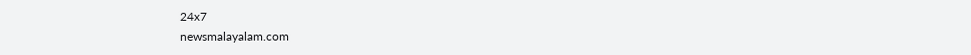24x7
newsmalayalam.com